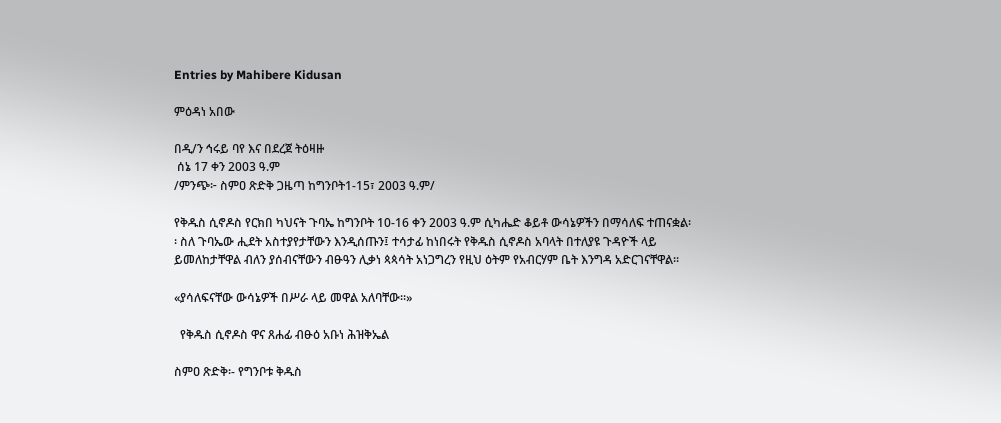Entries by Mahibere Kidusan

ምዕዳነ አበው

በዲ/ን ኅሩይ ባየ እና በደረጀ ትዕዛዙ
 ሰኔ 17 ቀን 2003 ዓ.ም
/ምንጭ፦ ስምዐ ጽድቅ ጋዜጣ ከግንቦት1-15፣ 2003 ዓ.ም/

የቅዱስ ሲኖዶስ የርክበ ካህናት ጉባኤ ከግንቦት 10-16 ቀን 2003 ዓ.ም ሲካሔድ ቆይቶ ውሳኔዎችን በማሳለፍ ተጠናቋል፡፡ ስለ ጉባኤው ሒደት አስተያየታቸውን እንዲሰጡን፤ ተሳታፊ ከነበሩት የቅዱስ ሲኖዶስ አባላት በተለያዩ ጉዳዮች ላይ ይመለከታቸዋል ብለን ያሰብናቸውን ብፁዓን ሊቃነ ጳጳሳት አነጋግረን የዚህ ዕትም የአብርሃም ቤት እንግዳ አድርገናቸዋል፡፡

«ያሳለፍናቸው ውሳኔዎች በሥራ ላይ መዋል አለባቸው፡፡»

  የቅዱስ ሲኖዶስ ዋና ጸሐፊ ብፁዕ አቡነ ሕዝቅኤል

ስምዐ ጽድቅ፡- የግንቦቱ ቅዱስ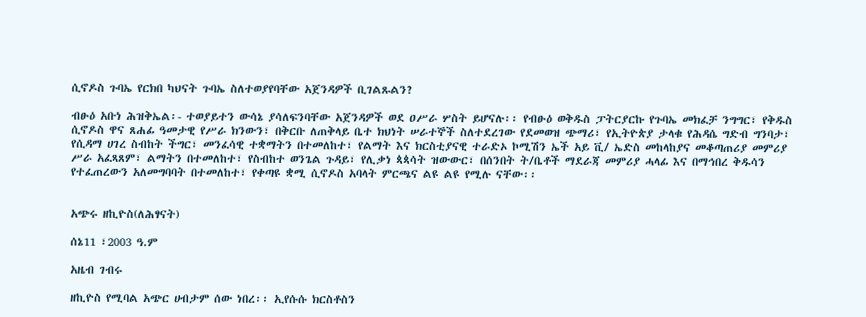ሲኖዶስ ጉባኤ የርክበ ካህናት ጉባኤ ስለተወያየባቸው አጀንዳዎች ቢገልጹልን?

ብፁዕ አቡነ ሕዝቅኤል፡- ተወያይተን ውሳኔ ያሳለፍንባቸው አጀንዳዎች ወደ ዐሥራ ሦስት ይሆናሉ፡፡ የብፁዕ ወቅዱስ ፓትርያርኩ የጉባኤ መክፈቻ ንግግር፣ የቅዱስ ሲኖዶስ ዋና ጸሐፊ ዓመታዊ የሥራ ክንውን፣ በቅርቡ ለጠቅላይ ቤተ ክህነት ሠራተኞች ስለተደረገው የደመወዝ ጭማሪ፣ የኢትዮጵያ ታላቁ የሕዳሴ ግድብ ግንባታ፣ የሲዳማ ሀገረ ስብከት ችግር፣ መንፈሳዊ ተቋማትን በተመለከተ፣ የልማት እና ክርስቲያናዊ ተራድኦ ኮሚሽን ኤች አይ ቪ/ ኤድስ መከላከያና መቆጣጠሪያ መምሪያ ሥራ አፈጻጸም፣ ልማትን በተመለከተ፣ የስብከተ ወንጌል ጉዳይ፣ የሊቃነ ጳጳሳት ዝውውር፣ በሰንበት ት/ቤቶች ማደራጃ መምሪያ ሓላፊ እና በማኅበረ ቅዱሳን የተፈጠረውን አለመግባባት በተመለከተ፣ የቀጣዩ ቋሚ ሲኖዶስ አባላት ምርጫና ልዩ ልዩ የሚሉ ናቸው፡፡


አጭሩ ዘኪዮስ(ለሕፃናት)

ሰኔ11 ፣2003 ዓ.ም

አዜብ ገብሩ

ዘኪዮስ የሚባል አጭር ሀብታም ሰው ነበረ፡፡ ኢየሱሱ ክርስቶስን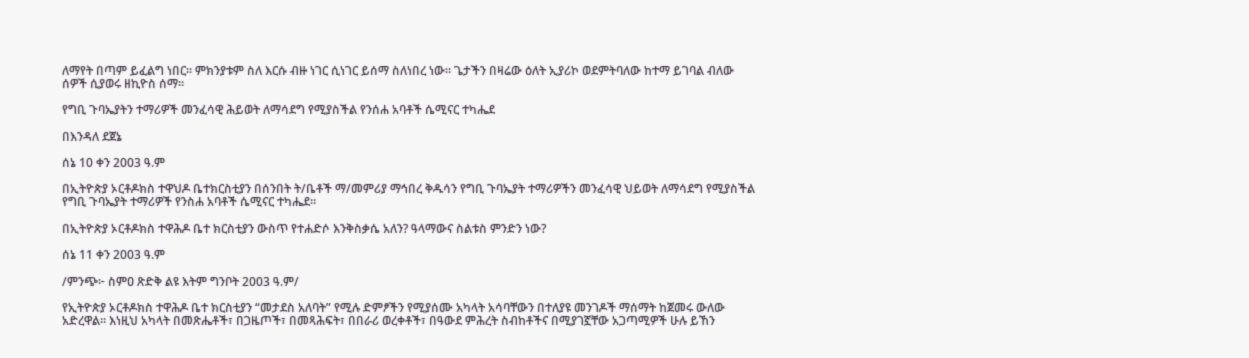ለማየት በጣም ይፈልግ ነበር፡፡ ምክንያቱም ስለ እርሱ ብዙ ነገር ሲነገር ይሰማ ስለነበረ ነው፡፡ ጌታችን በዛሬው ዕለት ኢያሪኮ ወደምትባለው ከተማ ይገባል ብለው ሰዎች ሲያወሩ ዘኪዮስ ሰማ፡፡

የግቢ ጉባኤያትን ተማሪዎች መንፈሳዊ ሕይወት ለማሳደግ የሚያስችል የንሰሐ አባቶች ሴሚናር ተካሔደ

በእንዳለ ደጀኔ

ሰኔ 10 ቀን 2003 ዓ.ም

በኢትዮጵያ ኦርቶዶክስ ተዋህዶ ቤተክርስቲያን በሰንበት ት/ቤቶች ማ/መምሪያ ማኅበረ ቅዱሳን የግቢ ጉባኤያት ተማሪዎችን መንፈሳዊ ህይወት ለማሳደግ የሚያስችል የግቢ ጉባኤያት ተማሪዎች የንስሐ አባቶች ሴሚናር ተካሔደ፡፡

በኢትዮጵያ ኦርቶዶክስ ተዋሕዶ ቤተ ክርስቲያን ውስጥ የተሐድሶ እንቅስቃሴ አለን? ዓላማውና ስልቱስ ምንድን ነው?

ሰኔ 11 ቀን 2003 ዓ.ም

/ምንጭ፦ ስምዐ ጽድቅ ልዩ እትም ግንቦት 2003 ዓ.ም/

የኢትዮጵያ ኦርቶዶክስ ተዋሕዶ ቤተ ክርስቲያን “መታደስ አለባት” የሚሉ ድምፆችን የሚያሰሙ አካላት አሳባቸውን በተለያዩ መንገዶች ማሰማት ከጀመሩ ውለው አድረዋል፡፡ እነዚህ አካላት በመጽሔቶች፣ በጋዜጦች፣ በመጻሕፍት፣ በበራሪ ወረቀቶች፣ በዓውደ ምሕረት ስብከቶችና በሚያገኟቸው አጋጣሚዎች ሁሉ ይኸን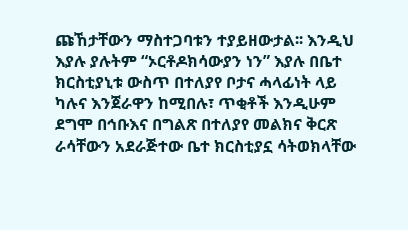ጩኸታቸውን ማስተጋባቱን ተያይዘውታል፡፡ እንዲህ እያሉ ያሉትም “ኦርቶዶክሳውያን ነን” እያሉ በቤተ ክርስቲያኒቱ ውስጥ በተለያየ ቦታና ሓላፊነት ላይ ካሉና እንጀራዋን ከሚበሉ፣ ጥቂቶች እንዲሁም ደግሞ በኅቡእና በግልጽ በተለያየ መልክና ቅርጽ ራሳቸውን አደራጅተው ቤተ ክርስቲያኗ ሳትወክላቸው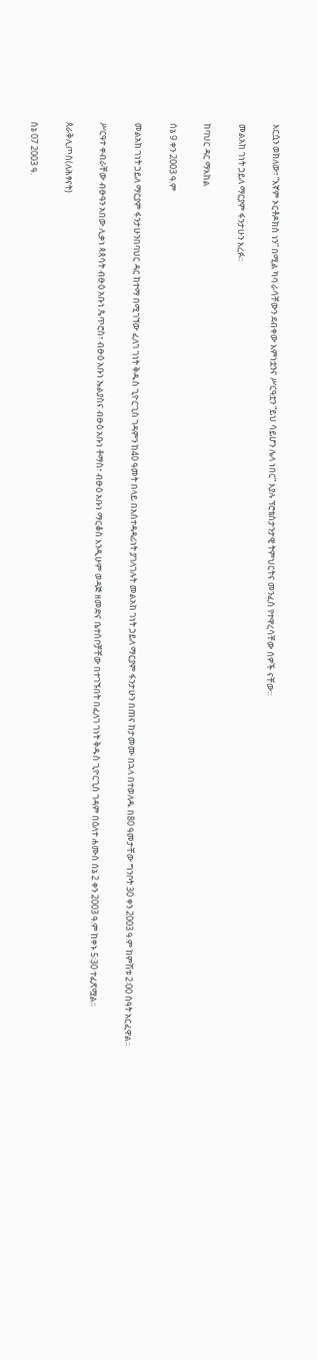እርሷን ወክለው፣ “እኛም ኦርቶዶክስ ነን” በሚል ካባ ራሳቸውን ደብቀው እምነቷንና ሥርዓቷን “ይህ ሳይሆን ሌላ ነበር” እያሉ ፕሮቴስታንታዊ ትምህርትና መንፈስ የተዋረሳቸው ሰዎች ናቸው፡፡

መልአከ ገነት ኃይለ ማርያም ፋንታሁን አረፉ።

ከባህር ዳር ማእከል

ሰኔ 9 ቀን 2003 ዓ.ም

መልአከ ገነት ኃይለ ማርያም ፋንታሁንበባህር ዳር ከተማ በሚገኘው ፈለገ ገነት ቅዱስ ጊዮርጊስ ገዳምን ከ40 ዓመት በላይ በአስተዳዳሪነት ያገለገሉት መልአከ ገነት ኃይለ ማርያም ፋንታሁን በጠና ከታመሙ በኋላ በተወለዱ በ80 ዓመታቸው ግንቦት 30 ቀን 2003 ዓ.ም ከምሽቱ 2፡00 ሰዓት አርፈዋል።

ሥርዓተ ቀብራቸው ብፁዓን አበው ሊቃነ ጳጳሳት ብፁዕ አቡነ ጴጥሮስ፣ ብፁዕ አቡነ ኤልያስና ብፁዕ አቡነ ቶማስ፣ ብፁዕ አቡነ ማርቆስ እንዲሁም ወዳጅ ዘመድና ቤተሰቦቻቸው በተገኙበት በፈለገ ገነት ቅዱስ ጊዮርጊስ ገዳም በዕለተ ሐሙስ ሰኔ 2 ቀን 2003 ዓ.ም ከቀኑ 5፡30 ተፈጽሟል፡፡

ጰራቅሊጦስ(ለሕፃናት)

ሰኔ 07 2003 ዓ.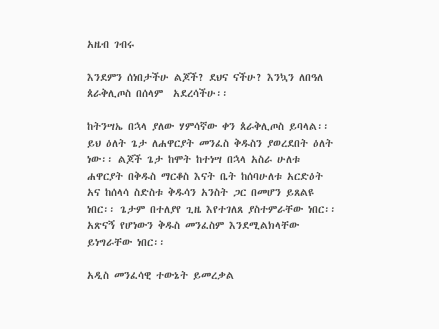አዜብ ገብሩ

እንደምን ሰነበታችሁ ልጆች? ደህና ናችሁ? እንኳን ለበዓለ ጰራቅሊጦስ በሰላም  አደረሳችሁ፡፡

ከትንሣኤ በኋላ ያለው ሃምሳኛው ቀን ጰራቅሊጦስ ይባላል፡፡ ይህ ዕለት ጌታ ለሐዋርያት መንፈስ ቅዱስን ያወረደበት ዕለት ነው፡፡ ልጆች ጌታ ከሞት ከተነሣ በኋላ አስራ ሁለቱ ሐዋርያት በቅዱስ ማርቆስ እናት ቤት ከሰባሁለቱ አርድዕት አና ከሰላሳ ስድስቱ ቅዱሳን አንስት ጋር በመሆን ይጸልዩ ነበር፡፡ ጌታም በተለያየ ጊዜ እየተገለጸ ያስተምራቸው ነበር፡፡ አጽናኝ የሆነውን ቅዱስ መንፈስም እንደሚልክላቸው ይነግራቸው ነበር፡፡

አዲስ መንፈሳዊ ተውኔት ይመረቃል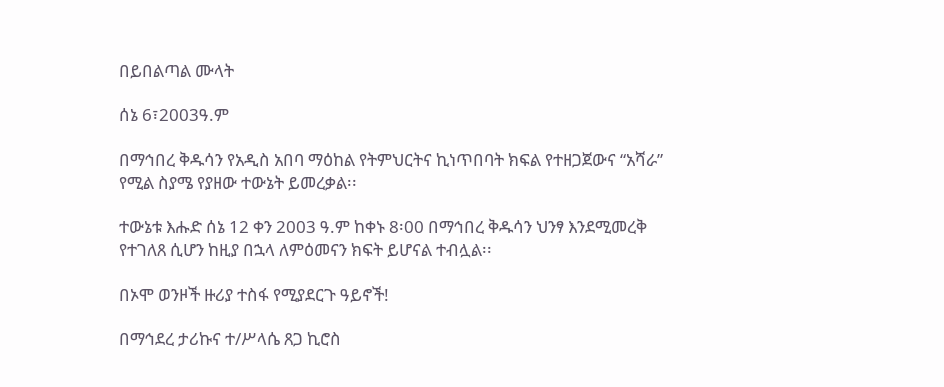በይበልጣል ሙላት

ሰኔ 6፣2003ዓ.ም

በማኅበረ ቅዱሳን የአዲስ አበባ ማዕከል የትምህርትና ኪነጥበባት ክፍል የተዘጋጀውና “አሻራ” የሚል ስያሜ የያዘው ተውኔት ይመረቃል፡፡

ተውኔቱ እሑድ ሰኔ 12 ቀን 2003 ዓ.ም ከቀኑ 8፡00 በማኅበረ ቅዱሳን ህንፃ እንደሚመረቅ የተገለጸ ሲሆን ከዚያ በኋላ ለምዕመናን ክፍት ይሆናል ተብሏል፡፡

በኦሞ ወንዞች ዙሪያ ተስፋ የሚያደርጉ ዓይኖች!

በማኅደረ ታሪኩና ተ/ሥላሴ ጸጋ ኪሮስ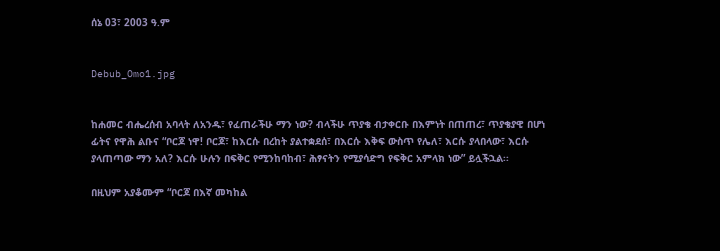ሰኔ 03፣ 2003 ዓ.ም


Debub_Omo1.jpg


ከሐመር ብሔረሰብ አባላት ለአንዱ፣ የፈጠራችሁ ማን ነው? ብላችሁ ጥያቄ ብታቀርቡ በእምነት በጠጠረ፣ ጥያቄያዊ በሆነ ፊትና የዋሕ ልቡና “ቦርጆ ነዋ! ቦርጆ፣ ከእርሱ በረከት ያልተቋደሰ፣ በእርሱ እቅፍ ውስጥ የሌለ፣ እርሱ ያላበላው፣ እርሱ ያላጠጣው ማን አለ? እርሱ ሁሉን በፍቅር የሚንከባከብ፣ ሕፃናትን የሚያሳድግ የፍቅር አምላክ ነው” ይሏችኋል፡፡

በዚህም አያቆሙም “ቦርጆ በእኛ መካከል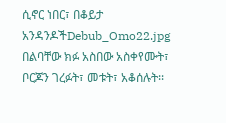ሲኖር ነበር፣ በቆይታ አንዳንዶችDebub_Omo22.jpg በልባቸው ክፉ አስበው አስቀየሙት፣ ቦርጆን ገረፉት፣ መቱት፣ አቆሰሉት፡፡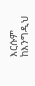እርሱም ከእንግዲህ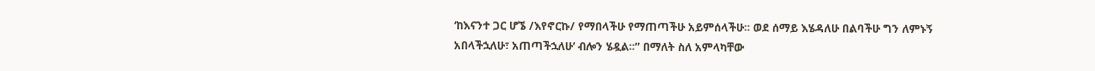‘ከእናንተ ጋር ሆኜ /እየኖርኩ/ የማበላችሁ የማጠጣችሁ አይምሰላችሁ፡፡ ወደ ሰማይ እሄዳለሁ በልባችሁ ግን ለምኑኝ አበላችኋለሁ፣ አጠጣችኋለሁ’ ብሎን ሄዷል፡፡” በማለት ስለ አምላካቸው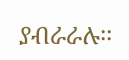ያብራራሉ፡፡